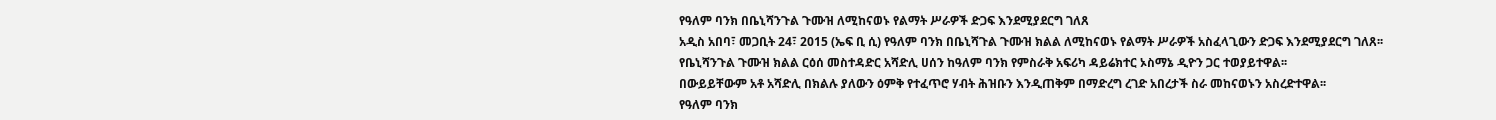የዓለም ባንክ በቤኒሻንጉል ጉሙዝ ለሚከናወኑ የልማት ሥራዎች ድጋፍ እንደሚያደርግ ገለጸ
አዲስ አበባ፣ መጋቢት 24፣ 2015 (ኤፍ ቢ ሲ) የዓለም ባንክ በቤኒሻጉል ጉሙዝ ክልል ለሚከናወኑ የልማት ሥራዎች አስፈላጊውን ድጋፍ እንደሚያደርግ ገለጸ፡፡
የቤኒሻንጉል ጉሙዝ ክልል ርዕሰ መስተዳድር አሻድሊ ሀሰን ከዓለም ባንክ የምስራቅ አፍሪካ ዳይሬክተር ኦስማኔ ዲዮን ጋር ተወያይተዋል፡፡
በውይይቸውም አቶ አሻድሊ በክልሉ ያለውን ዕምቅ የተፈጥሮ ሃብት ሕዝቡን እንዲጠቅም በማድረግ ረገድ አበረታች ስራ መከናወኑን አስረድተዋል፡፡
የዓለም ባንክ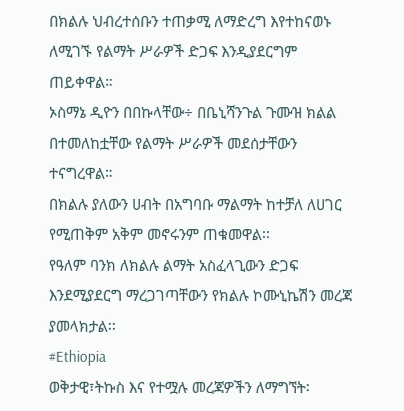በክልሉ ህብረተሰቡን ተጠቃሚ ለማድረግ እየተከናወኑ ለሚገኙ የልማት ሥራዎች ድጋፍ እንዲያደርግም ጠይቀዋል።
ኦስማኔ ዲዮን በበኩላቸው÷ በቤኒሻንጉል ጉሙዝ ክልል በተመለከቷቸው የልማት ሥራዎች መደሰታቸውን ተናግረዋል።
በክልሉ ያለውን ሀብት በአግባቡ ማልማት ከተቻለ ለሀገር የሚጠቅም አቅም መኖሩንም ጠቁመዋል፡፡
የዓለም ባንክ ለክልሉ ልማት አስፈላጊውን ድጋፍ እንደሚያደርግ ማረጋገጣቸውን የክልሉ ኮሙኒኬሽን መረጃ ያመላክታል፡፡
#Ethiopia
ወቅታዊ፣ትኩስ እና የተሟሉ መረጃዎችን ለማግኘት፡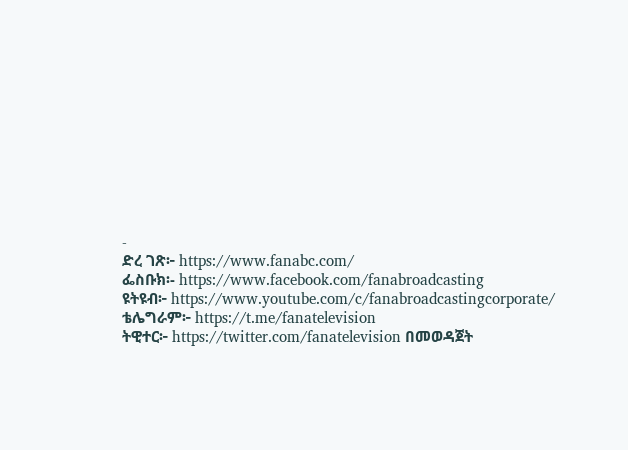-
ድረ ገጽ፦ https://www.fanabc.com/
ፌስቡክ፡- https://www.facebook.com/fanabroadcasting
ዩትዩብ፦ https://www.youtube.com/c/fanabroadcastingcorporate/
ቴሌግራም፦ https://t.me/fanatelevision
ትዊተር፦ https://twitter.com/fanatelevision በመወዳጀት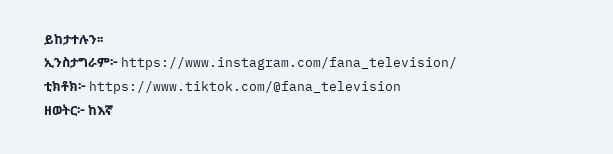ይከታተሉን፡፡
ኢንስታግራም፦ https://www.instagram.com/fana_television/
ቲክቶክ፦ https://www.tiktok.com/@fana_television
ዘወትር፦ ከእኛ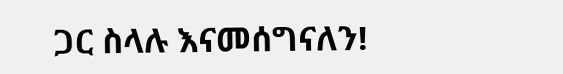ጋር ስላሉ እናመሰግናለን!